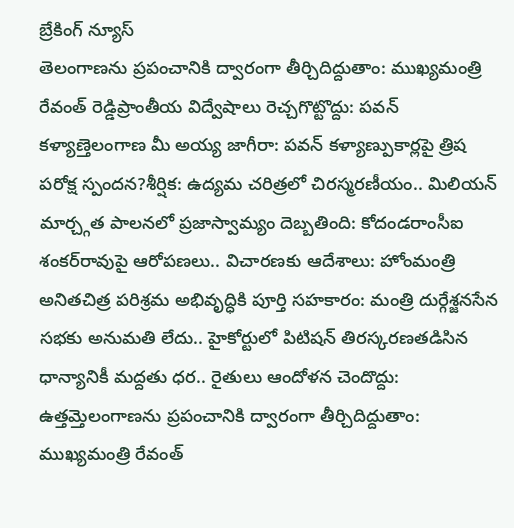బ్రేకింగ్ న్యూస్
తెలంగాణను ప్రపంచానికి ద్వారంగా తీర్చిదిద్దుతాం: ముఖ్యమంత్రి రేవంత్ రెడ్డిప్రాంతీయ విద్వేషాలు రెచ్చగొట్టొద్దు: పవన్ కళ్యాణ్తెలంగాణ మీ అయ్య జాగీరా: పవన్ కళ్యాణ్పుకార్లపై త్రిష పరోక్ష స్పందన?శీర్షిక: ఉద్యమ చరిత్రలో చిరస్మరణీయం.. మిలియన్ మార్చ్గత పాలనలో ప్రజాస్వామ్యం దెబ్బతింది: కోదండరాంసీఐ శంకర్‌రావుపై ఆరోపణలు.. విచారణకు ఆదేశాలు: హోంమంత్రి అనితచిత్ర పరిశ్రమ అభివృద్ధికి పూర్తి సహకారం: మంత్రి దుర్గేశ్జనసేన సభకు అనుమతి లేదు.. హైకోర్టులో పిటిషన్ తిరస్కరణతడిసిన ధాన్యానికీ మద్దతు ధర.. రైతులు ఆందోళన చెందొద్దు: ఉత్తమ్తెలంగాణను ప్రపంచానికి ద్వారంగా తీర్చిదిద్దుతాం: ముఖ్యమంత్రి రేవంత్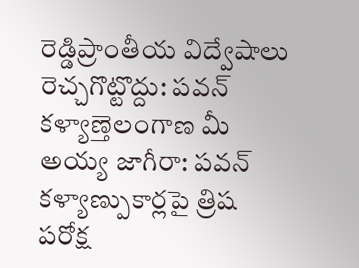రెడ్డిప్రాంతీయ విద్వేషాలు రెచ్చగొట్టొద్దు: పవన్ కళ్యాణ్తెలంగాణ మీ అయ్య జాగీరా: పవన్ కళ్యాణ్పుకార్లపై త్రిష పరోక్ష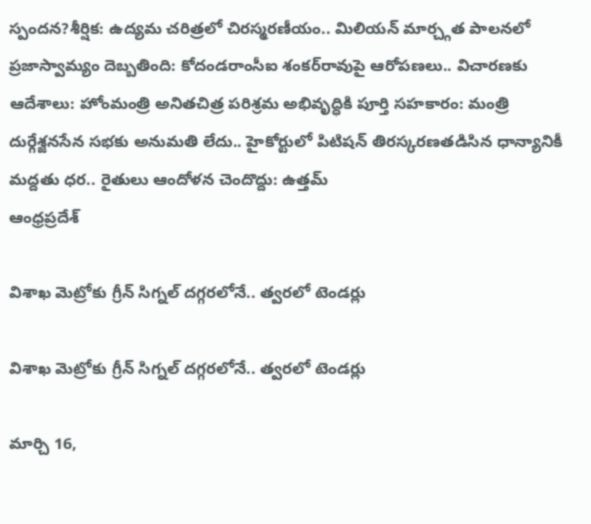స్పందన?శీర్షిక: ఉద్యమ చరిత్రలో చిరస్మరణీయం.. మిలియన్ మార్చ్గత పాలనలో ప్రజాస్వామ్యం దెబ్బతింది: కోదండరాంసీఐ శంకర్‌రావుపై ఆరోపణలు.. విచారణకు ఆదేశాలు: హోంమంత్రి అనితచిత్ర పరిశ్రమ అభివృద్ధికి పూర్తి సహకారం: మంత్రి దుర్గేశ్జనసేన సభకు అనుమతి లేదు.. హైకోర్టులో పిటిషన్ తిరస్కరణతడిసిన ధాన్యానికీ మద్దతు ధర.. రైతులు ఆందోళన చెందొద్దు: ఉత్తమ్
ఆంధ్రప్రదేశ్

విశాఖ మెట్రోకు గ్రీన్ సిగ్నల్ దగ్గరలోనే.. త్వరలో టెండర్లు

విశాఖ మెట్రోకు గ్రీన్ సిగ్నల్ దగ్గరలోనే.. త్వరలో టెండర్లు

మార్చి 16,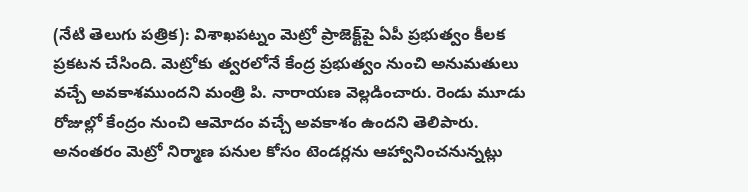(నేటి తెలుగు పత్రిక): విశాఖపట్నం మెట్రో ప్రాజెక్ట్‌పై ఏపీ ప్రభుత్వం కీలక ప్రకటన చేసింది. మెట్రోకు త్వరలోనే కేంద్ర ప్రభుత్వం నుంచి అనుమతులు వచ్చే అవకాశముందని మంత్రి పి. నారాయణ వెల్లడించారు. రెండు మూడు రోజుల్లో కేంద్రం నుంచి ఆమోదం వచ్చే అవకాశం ఉందని తెలిపారు. అనంతరం మెట్రో నిర్మాణ పనుల కోసం టెండర్లను ఆహ్వానించనున్నట్లు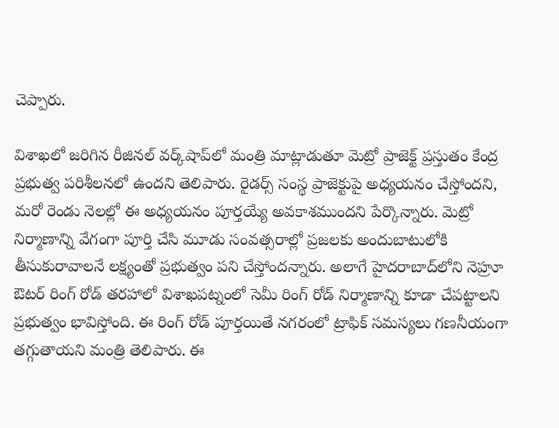చెప్పారు.

విశాఖలో జరిగిన రీజినల్ వర్క్‌షాప్‌లో మంత్రి మాట్లాడుతూ మెట్రో ప్రాజెక్ట్ ప్రస్తుతం కేంద్ర ప్రభుత్వ పరిశీలనలో ఉందని తెలిపారు. రైడర్స్ సంస్థ ప్రాజెక్టుపై అధ్యయనం చేస్తోందని, మరో రెండు నెలల్లో ఈ అధ్యయనం పూర్తయ్యే అవకాశముందని పేర్కొన్నారు. మెట్రో నిర్మాణాన్ని వేగంగా పూర్తి చేసి మూడు సంవత్సరాల్లో ప్రజలకు అందుబాటులోకి తీసుకురావాలనే లక్ష్యంతో ప్రభుత్వం పని చేస్తోందన్నారు. అలాగే హైదరాబాద్‌లోని నెహ్రూ ఔటర్ రింగ్ రోడ్ తరహాలో విశాఖపట్నంలో సెమీ రింగ్ రోడ్ నిర్మాణాన్ని కూడా చేపట్టాలని ప్రభుత్వం భావిస్తోంది. ఈ రింగ్ రోడ్ పూర్తయితే నగరంలో ట్రాఫిక్ సమస్యలు గణనీయంగా తగ్గుతాయని మంత్రి తెలిపారు. ఈ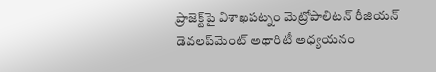ప్రాజెక్ట్‌పై విశాఖపట్నం మెట్రోపాలిటన్ రీజియన్ డెవలప్‌మెంట్ అథారిటీ అధ్యయనం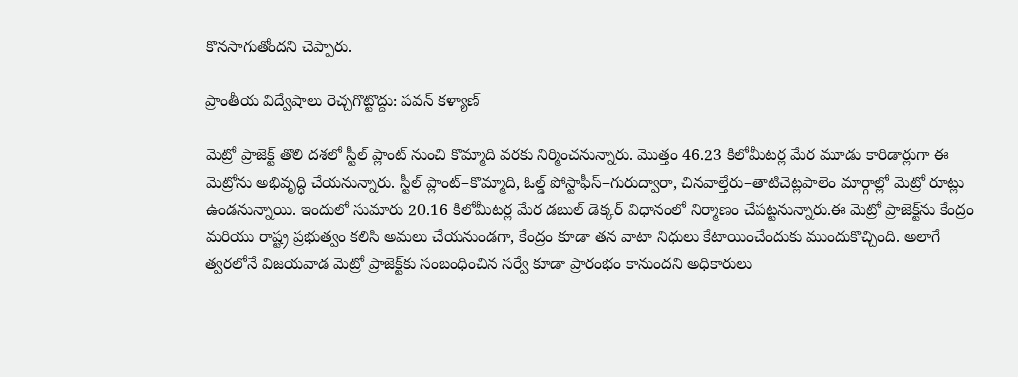కొనసాగుతోందని చెప్పారు.

ప్రాంతీయ విద్వేషాలు రెచ్చగొట్టొద్దు: పవన్ కళ్యాణ్

మెట్రో ప్రాజెక్ట్ తొలి దశలో స్టీల్ ప్లాంట్ నుంచి కొమ్మాది వరకు నిర్మించనున్నారు. మొత్తం 46.23 కిలోమీటర్ల మేర మూడు కారిడార్లుగా ఈ మెట్రోను అభివృద్ధి చేయనున్నారు. స్టీల్ ప్లాంట్–కొమ్మాది, ఓల్డ్ పోస్టాఫీస్–గురుద్వారా, చినవాల్తేరు–తాటిచెట్లపాలెం మార్గాల్లో మెట్రో రూట్లు ఉండనున్నాయి. ఇందులో సుమారు 20.16 కిలోమీటర్ల మేర డబుల్ డెక్కర్ విధానంలో నిర్మాణం చేపట్టనున్నారు.ఈ మెట్రో ప్రాజెక్ట్‌ను కేంద్రం మరియు రాష్ట్ర ప్రభుత్వం కలిసి అమలు చేయనుండగా, కేంద్రం కూడా తన వాటా నిధులు కేటాయించేందుకు ముందుకొచ్చింది. అలాగే త్వరలోనే విజయవాడ మెట్రో ప్రాజెక్ట్‌కు సంబంధించిన సర్వే కూడా ప్రారంభం కానుందని అధికారులు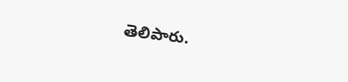తెలిపారు.